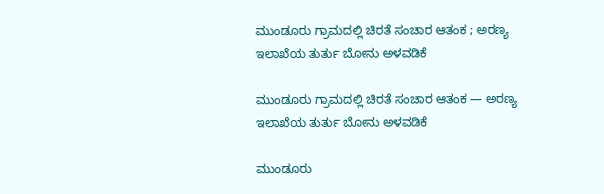ಮುಂಡೂರು ಗ್ರಾಮದಲ್ಲಿ ಚಿರತೆ ಸಂಚಾರ ಆತಂಕ ; ಅರಣ್ಯ ಇಲಾಖೆಯ ತುರ್ತು ಬೋನು ಅಳವಡಿಕೆ

ಮುಂಡೂರು ಗ್ರಾಮದಲ್ಲಿ ಚಿರತೆ ಸಂಚಾರ ಆತಂಕ — ಅರಣ್ಯ ಇಲಾಖೆಯ ತುರ್ತು ಬೋನು ಅಳವಡಿಕೆ

ಮುಂಡೂರು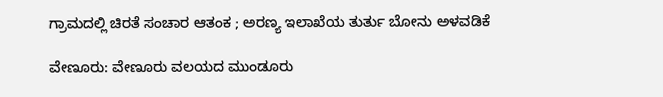ಗ್ರಾಮದಲ್ಲಿ ಚಿರತೆ ಸಂಚಾರ ಆತಂಕ ; ಅರಣ್ಯ ಇಲಾಖೆಯ ತುರ್ತು ಬೋನು ಅಳವಡಿಕೆ

ವೇಣೂರು: ವೇಣೂರು ವಲಯದ ಮುಂಡೂರು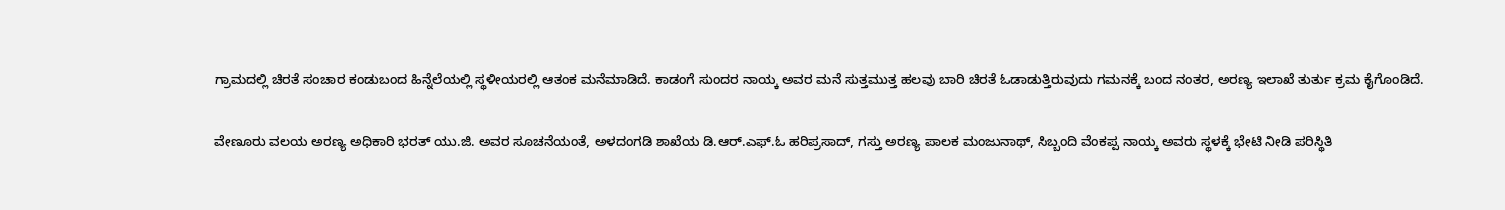ಗ್ರಾಮದಲ್ಲಿ ಚಿರತೆ ಸಂಚಾರ ಕಂಡುಬಂದ ಹಿನ್ನೆಲೆಯಲ್ಲಿ ಸ್ಥಳೀಯರಲ್ಲಿ ಆತಂಕ ಮನೆಮಾಡಿದೆ. ಕಾಡಂಗೆ ಸುಂದರ ನಾಯ್ಕ ಅವರ ಮನೆ ಸುತ್ತಮುತ್ತ ಹಲವು ಬಾರಿ ಚಿರತೆ ಓಡಾಡುತ್ತಿರುವುದು ಗಮನಕ್ಕೆ ಬಂದ ನಂತರ, ಅರಣ್ಯ ಇಲಾಖೆ ತುರ್ತು ಕ್ರಮ ಕೈಗೊಂಡಿದೆ.

ವೇಣೂರು ವಲಯ ಅರಣ್ಯ ಅಧಿಕಾರಿ ಭರತ್ ಯು.ಜಿ. ಅವರ ಸೂಚನೆಯಂತೆ, ಅಳದಂಗಡಿ ಶಾಖೆಯ ಡಿ.ಆರ್.ಎಫ್.ಓ ಹರಿಪ್ರಸಾದ್, ಗಸ್ತು ಅರಣ್ಯ ಪಾಲಕ ಮಂಜುನಾಥ್, ಸಿಬ್ಬಂದಿ ವೆಂಕಪ್ಪ ನಾಯ್ಕ ಅವರು ಸ್ಥಳಕ್ಕೆ ಭೇಟಿ ನೀಡಿ ಪರಿಸ್ಥಿತಿ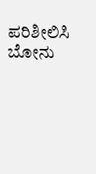ಪರಿಶೀಲಿಸಿ ಬೋನು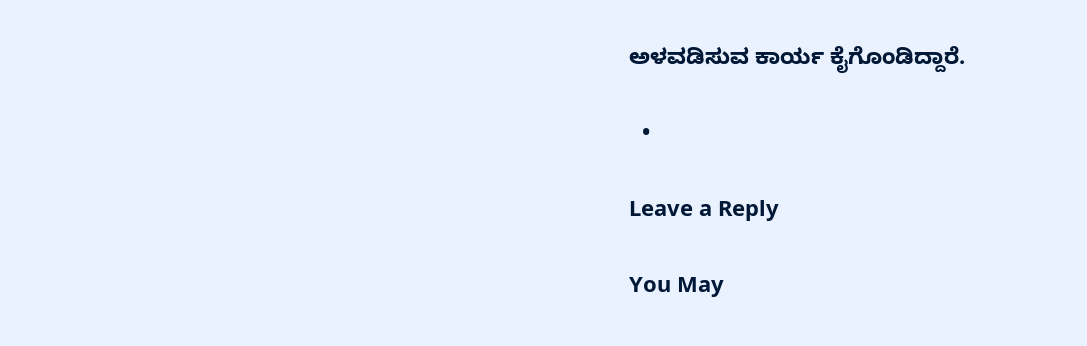ಅಳವಡಿಸುವ ಕಾರ್ಯ ಕೈಗೊಂಡಿದ್ದಾರೆ.

  •

Leave a Reply

You May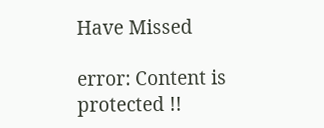Have Missed

error: Content is protected !!